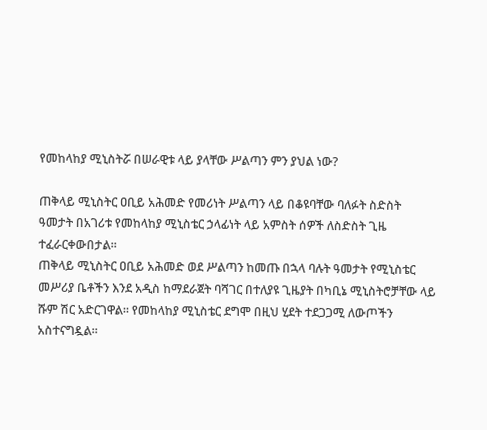የመከላከያ ሚኒስትሯ በሠራዊቱ ላይ ያላቸው ሥልጣን ምን ያህል ነው?

ጠቅላይ ሚኒስትር ዐቢይ አሕመድ የመሪነት ሥልጣን ላይ በቆዩባቸው ባለፉት ስድስት ዓመታት በአገሪቱ የመከላከያ ሚኒስቴር ኃላፊነት ላይ አምስት ሰዎች ለስድስት ጊዜ ተፈራርቀውበታል።
ጠቅላይ ሚኒስትር ዐቢይ አሕመድ ወደ ሥልጣን ከመጡ በኋላ ባሉት ዓመታት የሚኒስቴር መሥሪያ ቤቶችን እንደ አዲስ ከማደራጀት ባሻገር በተለያዩ ጊዜያት በካቢኔ ሚኒስትሮቻቸው ላይ ሹም ሽር አድርገዋል። የመከላከያ ሚኒስቴር ደግሞ በዚህ ሂደት ተደጋጋሚ ለውጦችን አስተናግዷል።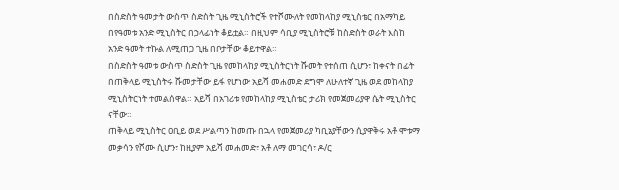በስድስት ዓመታት ውስጥ ስድስት ጊዜ ሚኒስትሮች የተሾሙለት የመከላከያ ሚኒስቴር በአማካይ በየዓመቱ አንድ ሚኒስትር በኃላፊነት ቆይቷል። በዚህም ሳቢያ ሚኒስትሮቹ ከስድስት ወራት እስከ አንድ ዓመት ተኩል ለሚጠጋ ጊዜ በቦታቸው ቆይተዋል።
በስድስት ዓመቱ ውስጥ ስድስት ጊዜ የመከላከያ ሚኒስትርነት ሹመት የተሰጠ ሲሆን፣ ከቀናት በፊት በጠቅላይ ሚኒስትሩ ሹመታቸው ይፋ የሆነው አይሻ መሐመድ ደግሞ ለሁለተኛ ጊዜ ወደ መከላከያ ሚኒስትርነት ተመልሰዋል። አይሻ በአገሪቱ የመከላከያ ሚኒስቴር ታሪክ የመጀመሪያዋ ሴት ሚኒስትር ናቸው።
ጠቅላይ ሚኒስትር ዐቢይ ወደ ሥልጣን ከመጡ በኋላ የመጀመሪያ ካቢኔያቸውን ሲያዋቅሩ አቶ ሞቱማ መቃሳን የሾሙ ሲሆን፣ ከዚያም አይሻ መሐመድ፣ አቶ ለማ መገርሳ፣ ዶ/ር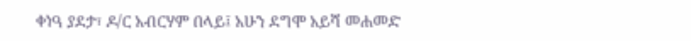ቀነዓ ያደታ፣ ዶ/ር አብርሃም በላይ፤ አሁን ደግሞ አይሻ መሐመድ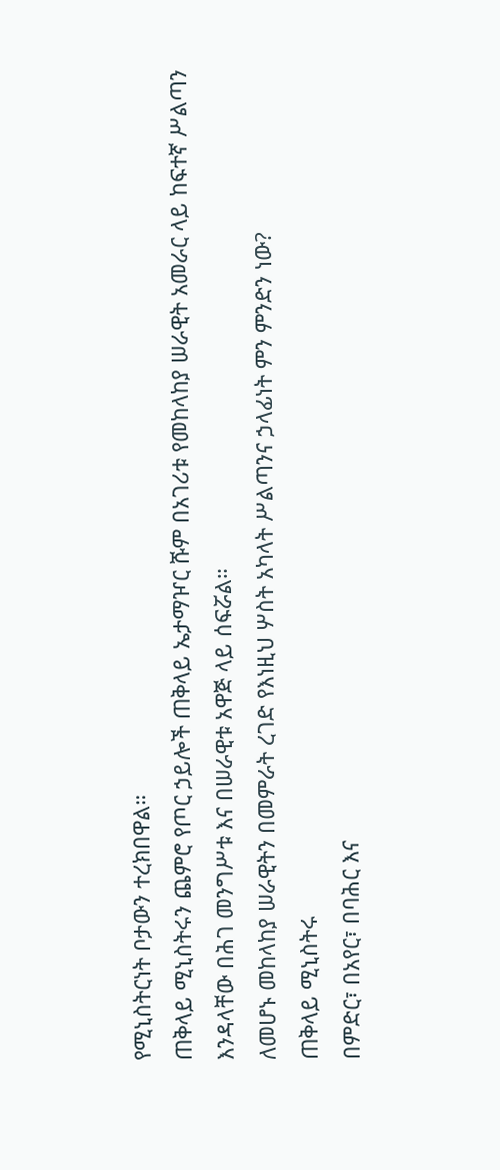የሚኒስትርነት ቦታውን ተረክበዋል።
ጠቅላይ ሚኒስትሩን ጨምሮ የጦር ኃይሎች ጠቅላይ ኤታማዦር ሹም በአገሪቱ የመከላከያ ሠራዊት አመራር ላይ ከፍተኛ ሥልጣን እንዳላቸው በሕገ መንግሥቱ እና በሠራዊቱ አዋጅ ላይ ሰፍሯል።
ለመሆኑ መከላከያ ሠራዊትን በመምራት ረገድ የእነዚህ ሦስት አካላት ሥልጣንና ኃላፊነት ምን ምንድን ነው?
ጠቅላይ ሚኒስትሩ
በምድር፣ በአየር፣ በባሕር እና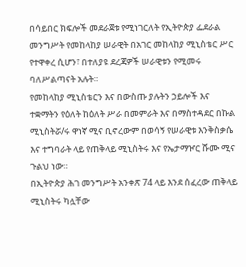በሳይበር ክፍሎች መደራጀቱ የሚነገርለት የኢትዮጵያ ፌደራል መንግሥት የመከላከያ ሠራዊት በአገር መከላከያ ሚኒስቴር ሥር የተዋቀረ ሲሆን፣ በተለያዩ ደረጃዎች ሠራዊቱን የሚመሩ ባለሥልጣናት አሉት።
የመከላከያ ሚኒስቴርን እና በውስጡ ያሉትን ኃይሎች እና ተቋማትን የዕለት ከዕለት ሥራ በመምራት እና በማስተዳደር በኩል ሚኒስትሯ/ሩ ዋነኛ ሚና ቢኖረውም በወሳኝ የሠራዊቱ እንቅስቃሴ እና ተግባራት ላይ የጠቅላይ ሚኒስትሩ እና የኤታማዦር ሹሙ ሚና ጉልህ ነው።
በኢትዮጵያ ሕገ መንግሥት አንቀጽ 74 ላይ እንደ ሰፈረው ጠቅላይ ሚኒስትሩ ካሏቸው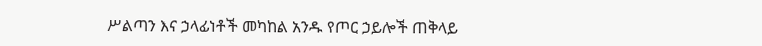ሥልጣን እና ኃላፊነቶች መካከል አንዱ የጦር ኃይሎች ጠቅላይ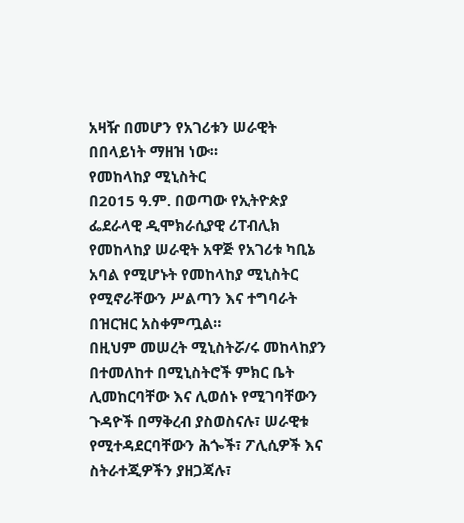አዛዥ በመሆን የአገሪቱን ሠራዊት በበላይነት ማዘዝ ነው።
የመከላከያ ሚኒስትር
በ2015 ዓ.ም. በወጣው የኢትዮጵያ ፌደራላዊ ዲሞክራሲያዊ ሪፐብሊክ የመከላከያ ሠራዊት አዋጅ የአገሪቱ ካቢኔ አባል የሚሆኑት የመከላከያ ሚኒስትር የሚኖራቸውን ሥልጣን እና ተግባራት በዝርዝር አስቀምጧል።
በዚህም መሠረት ሚኒስትሯ/ሩ መከላከያን በተመለከተ በሚኒስትሮች ምክር ቤት ሊመከርባቸው እና ሊወሰኑ የሚገባቸውን ጉዳዮች በማቅረብ ያስወስናሉ፣ ሠራዊቱ የሚተዳደርባቸውን ሕጐች፣ ፖሊሲዎች እና ስትራተጂዎችን ያዘጋጃሉ፣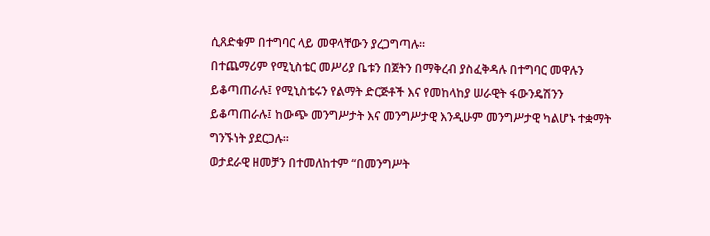ሲጸድቁም በተግባር ላይ መዋላቸውን ያረጋግጣሉ።
በተጨማሪም የሚኒስቴር መሥሪያ ቤቱን በጀትን በማቅረብ ያስፈቅዳሉ በተግባር መዋሉን ይቆጣጠራሉ፤ የሚኒስቴሩን የልማት ድርጅቶች እና የመከላከያ ሠራዊት ፋውንዴሽንን ይቆጣጠራሉ፤ ከውጭ መንግሥታት እና መንግሥታዊ እንዲሁም መንግሥታዊ ካልሆኑ ተቋማት ግንኙነት ያደርጋሉ።
ወታደራዊ ዘመቻን በተመለከተም “በመንግሥት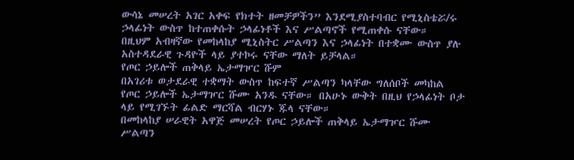ውሳኔ መሠረት አገር አቀፍ የክተት ዘመቻዎችን” እንደሚያስተባብር የሚኒስቴሯ/ሩ ኃላፊነት ውስጥ ከተጠቀሱት ኃላፊነቶች እና ሥልጣኖች የሚጠቀሱ ናቸው።
በዚህም አብዛኛው የመከላከያ ሚኒስትር ሥልጣን እና ኃላፊነት በተቋሙ ውስጥ ያሉ አስተዳደራዊ ጉዳዮች ላይ ያተኮሩ ናቸው ማለት ይቻላል።
የጦር ኃይሎች ጠቅላይ ኤታማዦር ሹም
በአገሪቱ ወታደራዊ ተቋማት ውስጥ ከፍተኛ ሥልጣን ካላቸው ግለሰቦች መካከል የጦር ኃይሎች ኤታማዦር ሹሙ አንዱ ናቸው። በአሁኑ ውቅት በዚህ የኃላፊነት ቦታ ላይ የሚገኙት ፊልድ ማርሻል ብርሃኑ ጁላ ናቸው።
በመከላከያ ሠራዊት አዋጅ መሠረት የጦር ኃይሎች ጠቅላይ ኤታማዦር ሹሙ ሥልጣን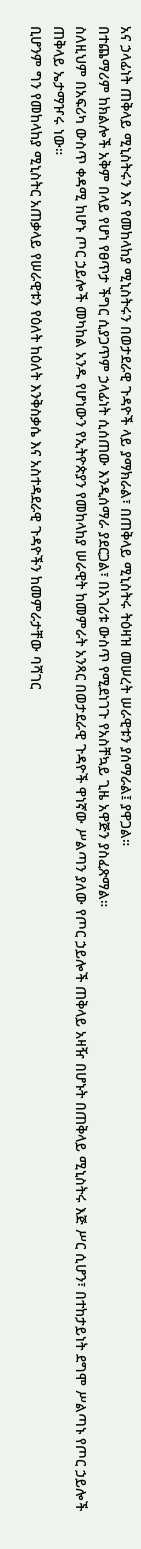አና ኃላፊነት ጠቅላይ ሚኒስትሩን እና የመከላከያ ሚኒስትሩን በወታደራዊ ጉዳዮች ላይ ያማክራል፣ በጠቅላይ ሚኒስትሩ ትዕዛዝ መሠረት ሠራዊቱን ያሰማራል፤ ያዋጋል።
በተጨማሪም ከክልሎች አቅም በላይ የሆነ የፀጥታ ችግር ሲያጋጥም ኃላፊነት ሲሰጠው እንዲሰማራ ያደርጋል፣ በአገሪቱ ውስጥ የሚደነገጉ የአስቸኳይ ጊዜ አዋጅን ያስፈጽማል።
ስለዚህም በአፍሪካ ውስጥ ቀዳሚ ከሆኑ ጦር ኃይሎች መካከል አንዱ የሆነውን የኢትዮጵያን የመከላከያ ሠራዊት ከመምራት አንጻር በወታደራዊ ጉዳዮች ዋነኛው ሥልጣን ያለው የጦር ኃይሎች ጠቅላይ አዛዥ በሆኑት በጠቅላይ ሚኒስትሩ እጅ ሥር ሲሆን፣ በተከታይነት ደግሞ ሥልጣኑ የጦር ኃይሎች ጠቅላይ ኤታማዦሩ ነው።
ቢሆንም ግን የመከላከያ ሚኒስትር አጠቃላይ የሠራዊቱን የዕለት ከዕለት እንቅስቃሴ እና አስተዳደራዊ ጉዳዮችን ከመምራታቸው ባሻገር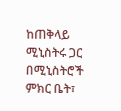ከጠቅላይ ሚኒስትሩ ጋር በሚኒስትሮች ምክር ቤት፣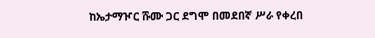ከኤታማዦር ሹሙ ጋር ደግሞ በመደበኛ ሥራ የቀረበ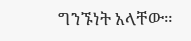ግንኙነት አላቸው።